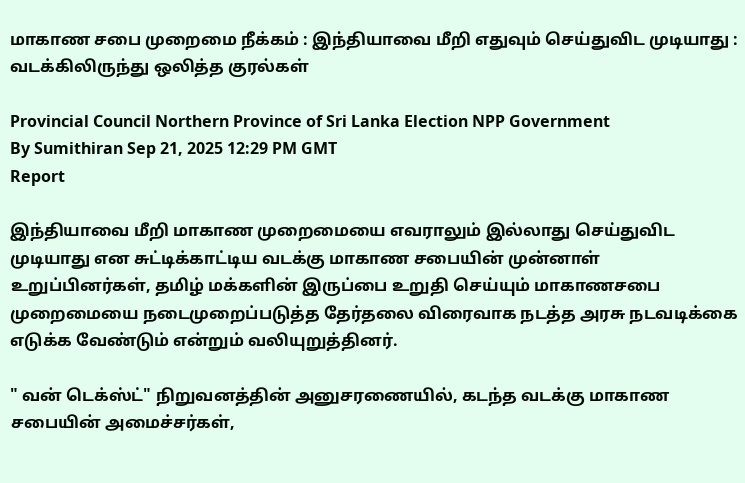மாகாண சபை முறைமை நீக்கம் : இந்தியாவை மீறி எதுவும் செய்துவிட முடியாது : வடக்கிலிருந்து ஒலித்த குரல்கள்

Provincial Council Northern Province of Sri Lanka Election NPP Government
By Sumithiran Sep 21, 2025 12:29 PM GMT
Report

இந்தியாவை மீறி மாகாண முறைமையை எவராலும் இல்லாது செய்துவிட முடியாது என சுட்டிக்காட்டிய வடக்கு மாகாண சபையின் முன்னாள் உறுப்பினர்கள், தமிழ் மக்களின் இருப்பை உறுதி செய்யும் மாகாணசபை முறைமையை நடைமுறைப்படுத்த தேர்தலை விரைவாக நடத்த அரசு நடவடிக்கை எடுக்க வேண்டும் என்றும் வலியுறுத்தினர்.

" வன் டெக்ஸ்ட்" நிறுவனத்தின் அனுசரணையில், கடந்த வடக்கு மாகாண சபையின் அமைச்சர்கள்,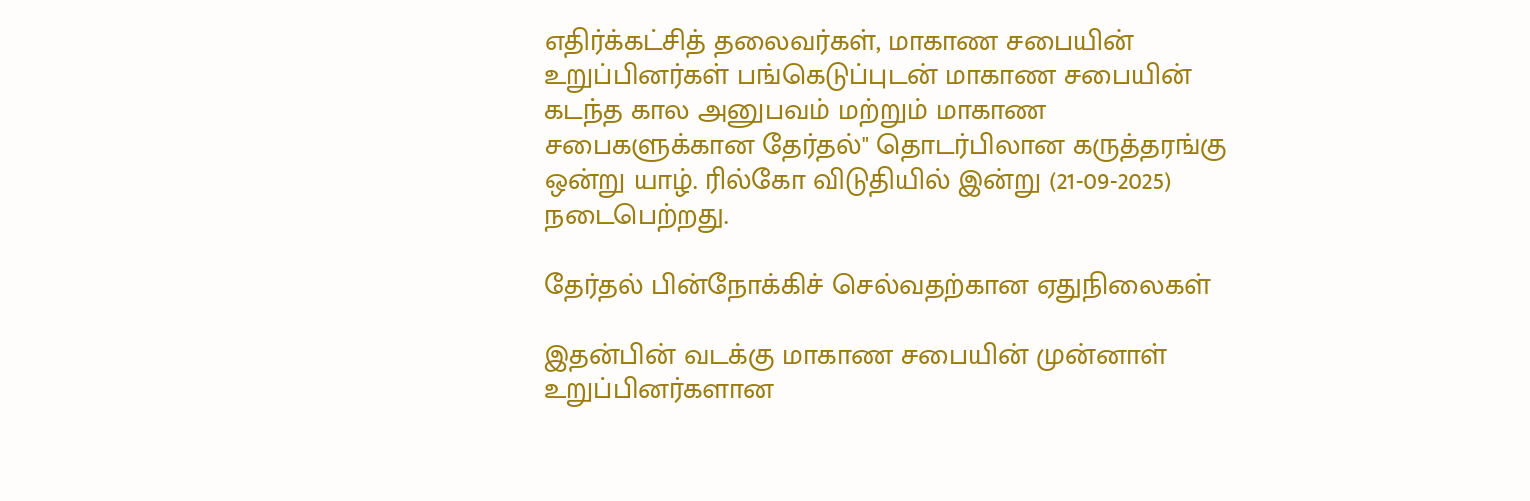எதிர்க்கட்சித் தலைவர்கள், மாகாண சபையின் உறுப்பினர்கள் பங்கெடுப்புடன் மாகாண சபையின் கடந்த கால அனுபவம் மற்றும் மாகாண சபைகளுக்கான தேர்தல்" தொடர்பிலான கருத்தரங்கு ஒன்று யாழ். ரில்கோ விடுதியில் இன்று (21-09-2025) நடைபெற்றது.

தேர்தல் பின்நோக்கிச் செல்வதற்கான ஏதுநிலைகள்

இதன்பின் வடக்கு மாகாண சபையின் முன்னாள் உறுப்பினர்களான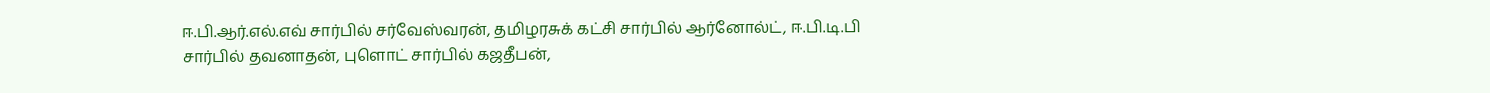ஈ.பி.ஆர்.எல்.எவ் சார்பில் சர்வேஸ்வரன், தமிழரசுக் கட்சி சார்பில் ஆர்னோல்ட், ஈ.பி.டி.பி சார்பில் தவனாதன், புளொட் சார்பில் கஜதீபன்,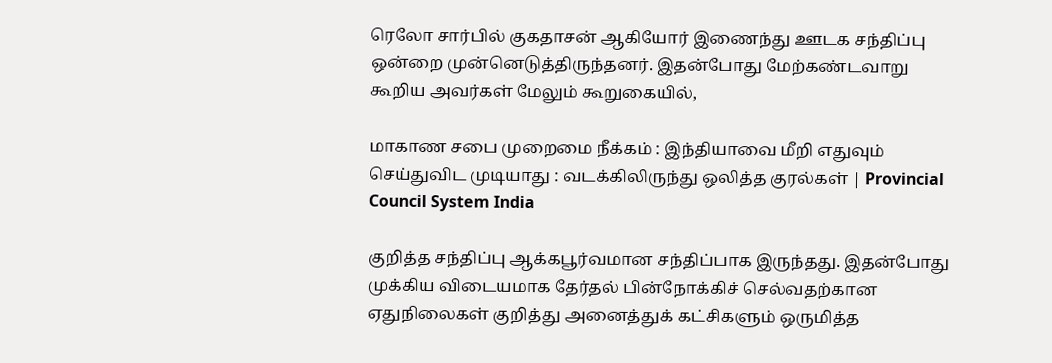ரெலோ சார்பில் குகதாசன் ஆகியோர் இணைந்து ஊடக சந்திப்பு ஒன்றை முன்னெடுத்திருந்தனர். இதன்போது மேற்கண்டவாறு கூறிய அவர்கள் மேலும் கூறுகையில்,

மாகாண சபை முறைமை நீக்கம் : இந்தியாவை மீறி எதுவும் செய்துவிட முடியாது : வடக்கிலிருந்து ஒலித்த குரல்கள் | Provincial Council System India

குறித்த சந்திப்பு ஆக்கபூர்வமான சந்திப்பாக இருந்தது. இதன்போது முக்கிய விடையமாக தேர்தல் பின்நோக்கிச் செல்வதற்கான ஏதுநிலைகள் குறித்து அனைத்துக் கட்சிகளும் ஒருமித்த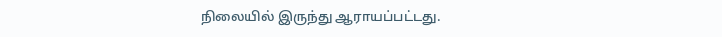நிலையில் இருந்து ஆராயப்பட்டது.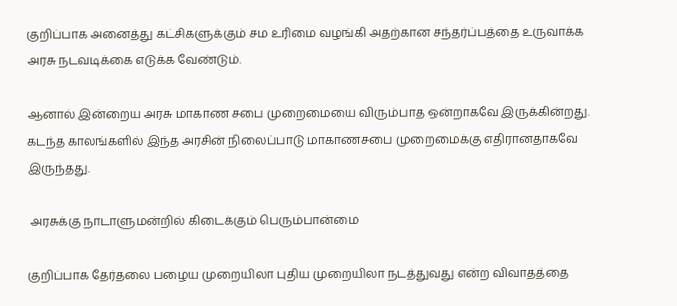குறிப்பாக அனைத்து கட்சிகளுக்கும் சம உரிமை வழங்கி அதற்கான சந்தர்ப்பத்தை உருவாக்க அரசு நடவடிக்கை எடுக்க வேண்டும்.

ஆனால் இன்றைய அரசு மாகாண சபை முறைமையை விரும்பாத ஒன்றாகவே இருக்கின்றது. கடந்த காலங்களில் இந்த அரசின் நிலைப்பாடு மாகாணசபை முறைமைக்கு எதிரானதாகவே இருந்தது.

 அரசுக்கு நாடாளுமன்றில் கிடைக்கும் பெரும்பான்மை

குறிப்பாக தேர்தலை பழைய முறையிலா புதிய முறையிலா நடத்துவது என்ற விவாதத்தை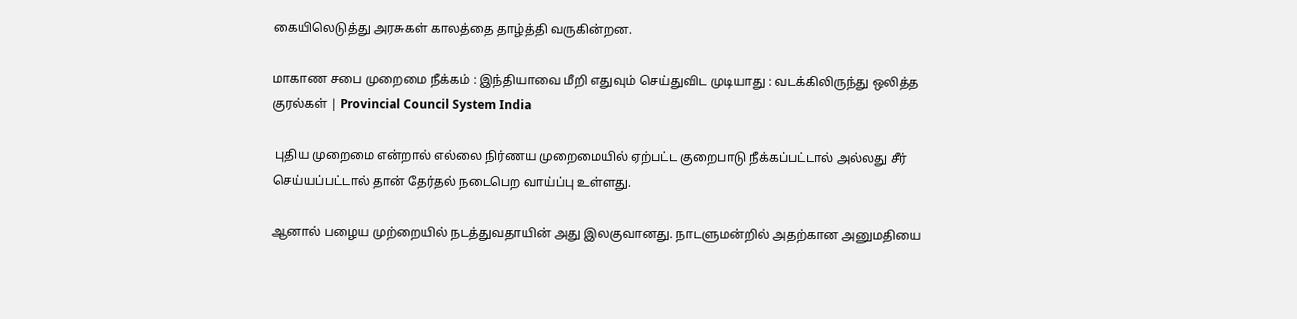கையிலெடுத்து அரசுகள் காலத்தை தாழ்த்தி வருகின்றன.

மாகாண சபை முறைமை நீக்கம் : இந்தியாவை மீறி எதுவும் செய்துவிட முடியாது : வடக்கிலிருந்து ஒலித்த குரல்கள் | Provincial Council System India

 புதிய முறைமை என்றால் எல்லை நிர்ணய முறைமையில் ஏற்பட்ட குறைபாடு நீக்கப்பட்டால் அல்லது சீர் செய்யப்பட்டால் தான் தேர்தல் நடைபெற வாய்ப்பு உள்ளது.

ஆனால் பழைய முற்றையில் நடத்துவதாயின் அது இலகுவானது. நாடளுமன்றில் அதற்கான அனுமதியை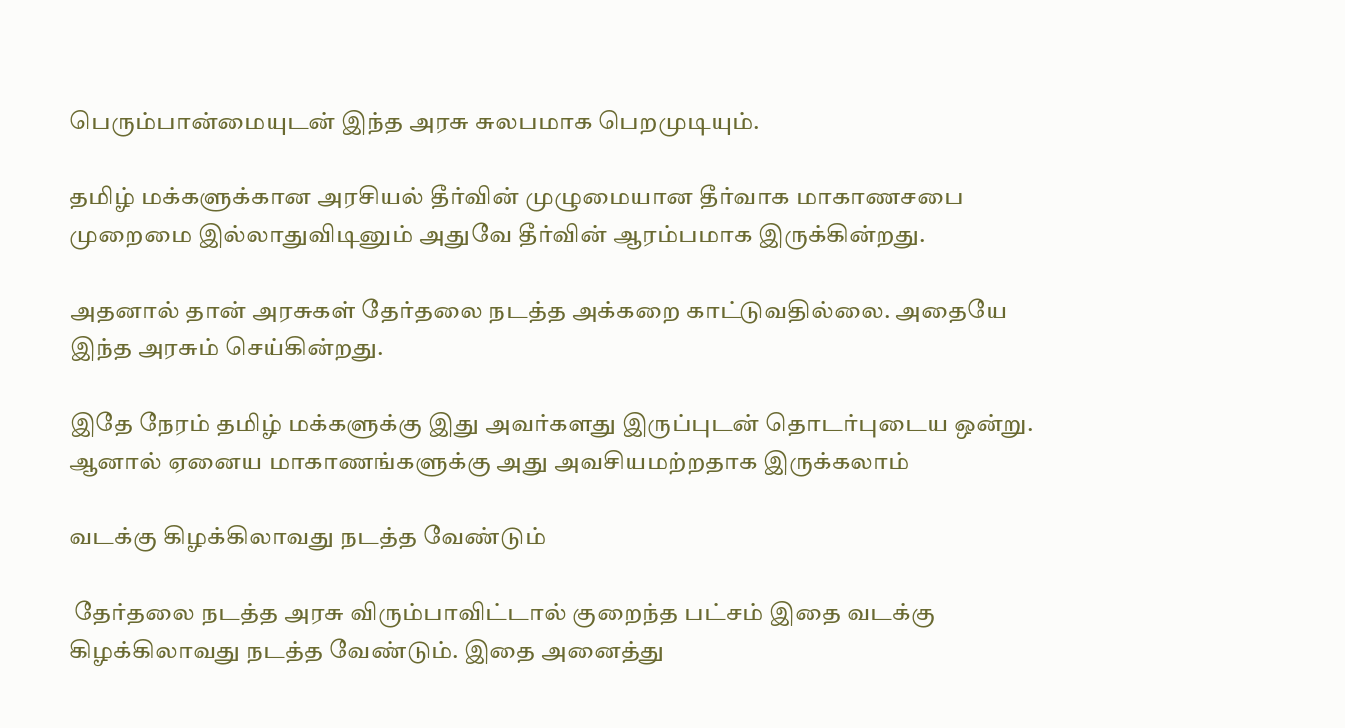பெரும்பான்மையுடன் இந்த அரசு சுலபமாக பெறமுடியும்.

தமிழ் மக்களுக்கான அரசியல் தீர்வின் முழுமையான தீர்வாக மாகாணசபை முறைமை இல்லாதுவிடினும் அதுவே தீர்வின் ஆரம்பமாக இருக்கின்றது.

அதனால் தான் அரசுகள் தேர்தலை நடத்த அக்கறை காட்டுவதில்லை. அதையே இந்த அரசும் செய்கின்றது.

இதே நேரம் தமிழ் மக்களுக்கு இது அவர்களது இருப்புடன் தொடர்புடைய ஒன்று. ஆனால் ஏனைய மாகாணங்களுக்கு அது அவசியமற்றதாக இருக்கலாம்

வடக்கு கிழக்கிலாவது நடத்த வேண்டும்

 தேர்தலை நடத்த அரசு விரும்பாவிட்டால் குறைந்த பட்சம் இதை வடக்கு கிழக்கிலாவது நடத்த வேண்டும். இதை அனைத்து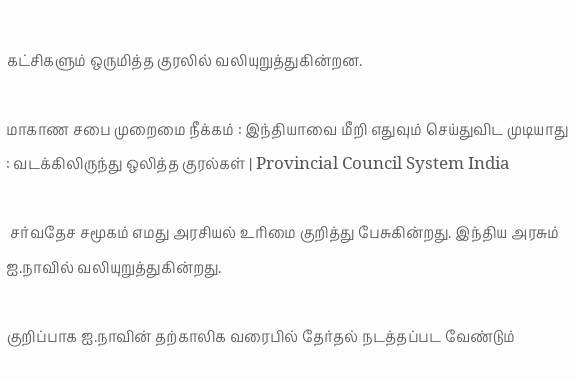கட்சிகளும் ஒருமித்த குரலில் வலியுறுத்துகின்றன.

மாகாண சபை முறைமை நீக்கம் : இந்தியாவை மீறி எதுவும் செய்துவிட முடியாது : வடக்கிலிருந்து ஒலித்த குரல்கள் | Provincial Council System India

 சர்வதேச சமூகம் எமது அரசியல் உரிமை குறித்து பேசுகின்றது. இந்திய அரசும் ஐ.நாவில் வலியுறுத்துகின்றது.

குறிப்பாக ஐ.நாவின் தற்காலிக வரைபில் தேர்தல் நடத்தப்பட வேண்டும்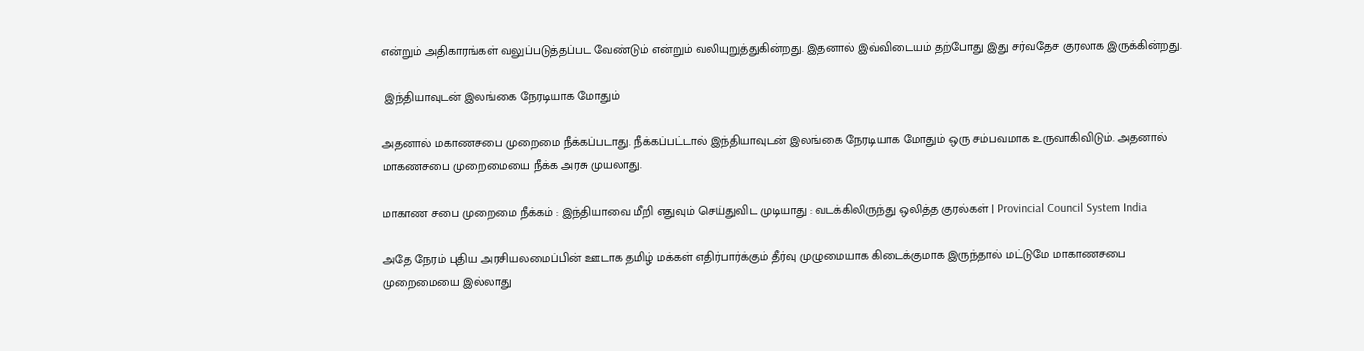என்றும் அதிகாரங்கள் வலுப்படுத்தப்பட வேண்டும் என்றும் வலியுறுத்துகின்றது. இதனால் இவ்விடையம் தற்போது இது சர்வதேச குரலாக இருக்கின்றது.

 இந்தியாவுடன் இலங்கை நேரடியாக மோதும்

அதனால் மகாணசபை முறைமை நீக்கப்படாது. நீக்கப்பட்டால் இந்தியாவுடன் இலங்கை நேரடியாக மோதும் ஒரு சம்பவமாக உருவாகிவிடும். அதனால் மாகணசபை முறைமையை நீக்க அரசு முயலாது.

மாகாண சபை முறைமை நீக்கம் : இந்தியாவை மீறி எதுவும் செய்துவிட முடியாது : வடக்கிலிருந்து ஒலித்த குரல்கள் | Provincial Council System India

அதே நேரம் புதிய அரசியலமைப்பின் ஊடாக தமிழ் மக்கள் எதிர்பார்க்கும் தீர்வு முழுமையாக கிடைக்குமாக இருந்தால் மட்டுமே மாகாணசபை முறைமையை இல்லாது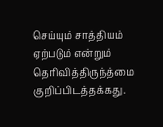செய்யும் சாத்தியம் ஏற்படும் என்றும் தெரிவித்திருந்த்மை குறிப்பிடத்தக்கது.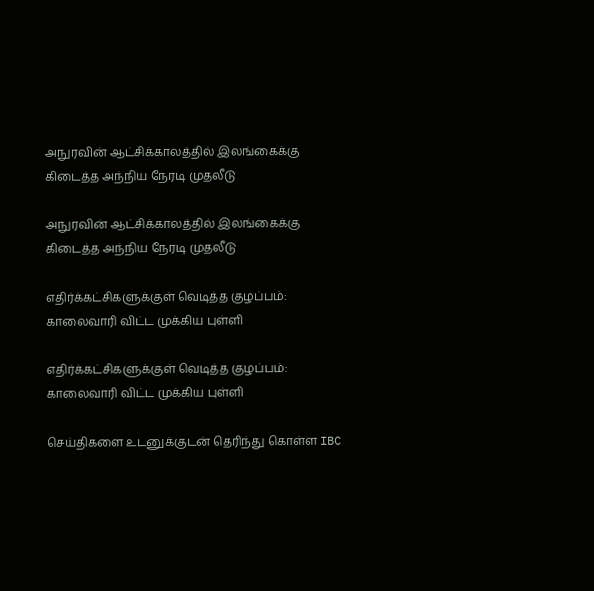அநுரவின் ஆட்சிக்காலத்தில் இலங்கைக்கு கிடைத்த அந்நிய நேரடி முதலீடு

அநுரவின் ஆட்சிக்காலத்தில் இலங்கைக்கு கிடைத்த அந்நிய நேரடி முதலீடு

எதிர்க்கட்சிகளுக்குள் வெடித்த குழப்பம்: காலைவாரி விட்ட முக்கிய புள்ளி

எதிர்க்கட்சிகளுக்குள் வெடித்த குழப்பம்: காலைவாரி விட்ட முக்கிய புள்ளி

செய்திகளை உடனுக்குடன் தெரிந்து கொள்ள IBC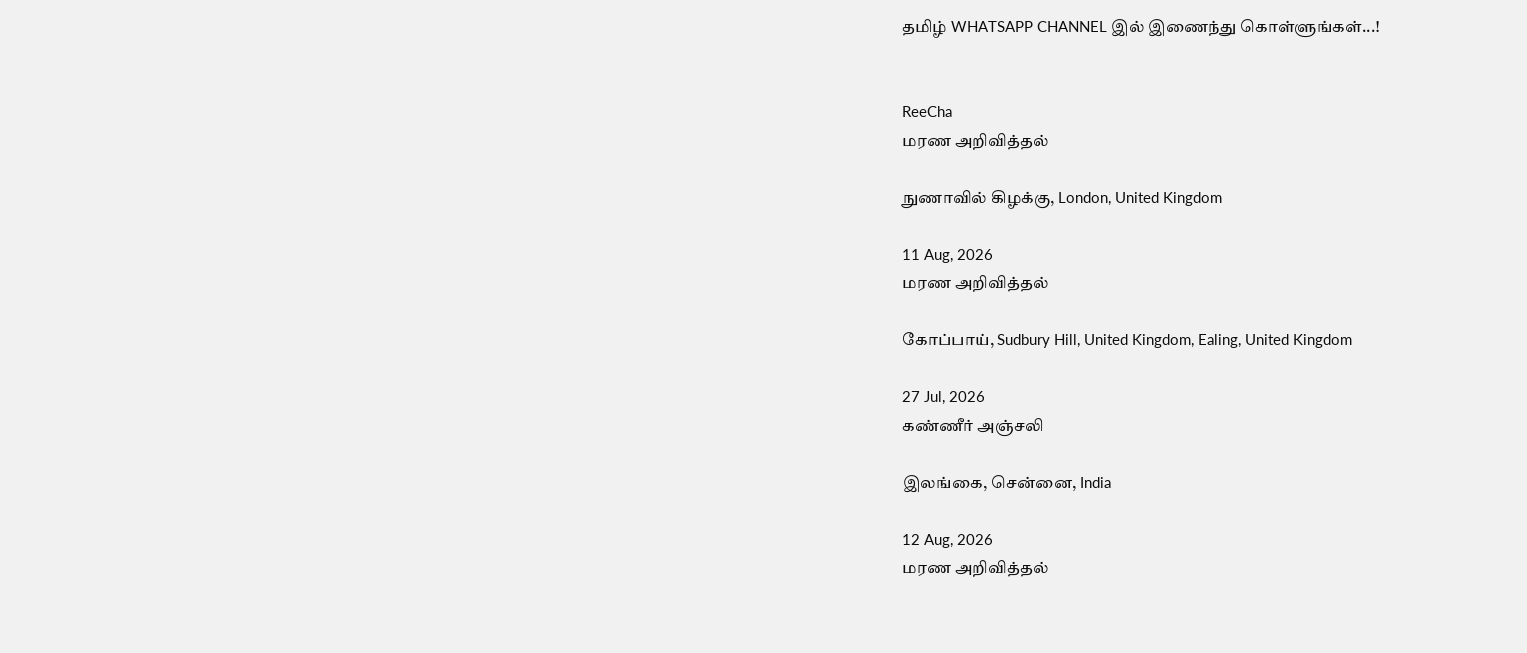தமிழ் WHATSAPP CHANNEL இல் இணைந்து கொள்ளுங்கள்...!


ReeCha
மரண அறிவித்தல்

நுணாவில் கிழக்கு, London, United Kingdom

11 Aug, 2026
மரண அறிவித்தல்

கோப்பாய், Sudbury Hill, United Kingdom, Ealing, United Kingdom

27 Jul, 2026
கண்ணீர் அஞ்சலி

இலங்கை, சென்னை, India

12 Aug, 2026
மரண அறிவித்தல்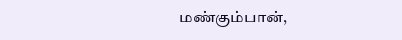மண்கும்பான்,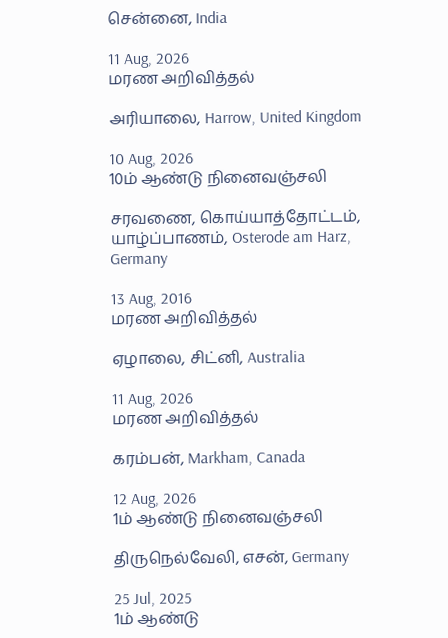சென்னை, India

11 Aug, 2026
மரண அறிவித்தல்

அரியாலை, Harrow, United Kingdom

10 Aug, 2026
10ம் ஆண்டு நினைவஞ்சலி

சரவணை, கொய்யாத்தோட்டம், யாழ்ப்பாணம், Osterode am Harz, Germany

13 Aug, 2016
மரண அறிவித்தல்

ஏழாலை, சிட்னி, Australia

11 Aug, 2026
மரண அறிவித்தல்

கரம்பன், Markham, Canada

12 Aug, 2026
1ம் ஆண்டு நினைவஞ்சலி

திருநெல்வேலி, எசன், Germany

25 Jul, 2025
1ம் ஆண்டு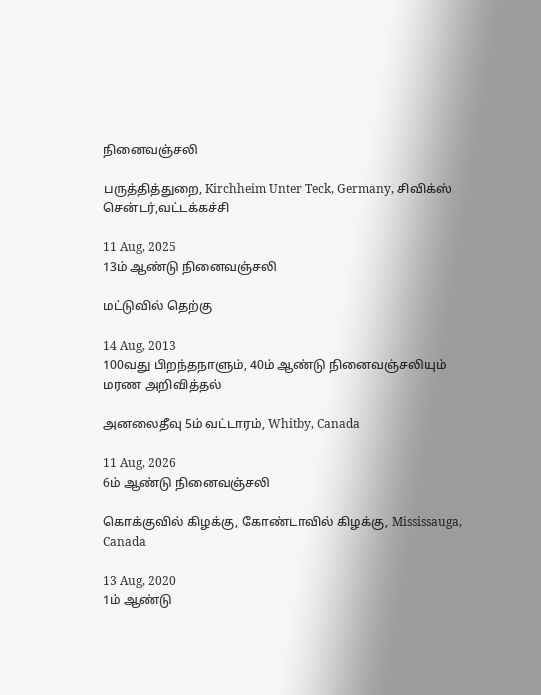நினைவஞ்சலி

பருத்தித்துறை, Kirchheim Unter Teck, Germany, சிவிக்ஸ் சென்டர்,வட்டக்கச்சி

11 Aug, 2025
13ம் ஆண்டு நினைவஞ்சலி

மட்டுவில் தெற்கு

14 Aug, 2013
100வது பிறந்தநாளும், 40ம் ஆண்டு நினைவஞ்சலியும்
மரண அறிவித்தல்

அனலைதீவு 5ம் வட்டாரம், Whitby, Canada

11 Aug, 2026
6ம் ஆண்டு நினைவஞ்சலி

கொக்குவில் கிழக்கு, கோண்டாவில் கிழக்கு, Mississauga, Canada

13 Aug, 2020
1ம் ஆண்டு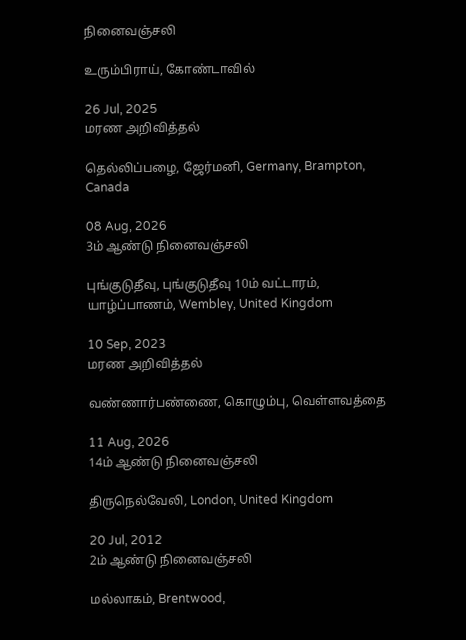நினைவஞ்சலி

உரும்பிராய், கோண்டாவில்

26 Jul, 2025
மரண அறிவித்தல்

தெல்லிப்பழை, ஜேர்மனி, Germany, Brampton, Canada

08 Aug, 2026
3ம் ஆண்டு நினைவஞ்சலி

புங்குடுதீவு, புங்குடுதீவு 10ம் வட்டாரம், யாழ்ப்பாணம், Wembley, United Kingdom

10 Sep, 2023
மரண அறிவித்தல்

வண்ணார்பண்ணை, கொழும்பு, வெள்ளவத்தை

11 Aug, 2026
14ம் ஆண்டு நினைவஞ்சலி

திருநெல்வேலி, London, United Kingdom

20 Jul, 2012
2ம் ஆண்டு நினைவஞ்சலி

மல்லாகம், Brentwood,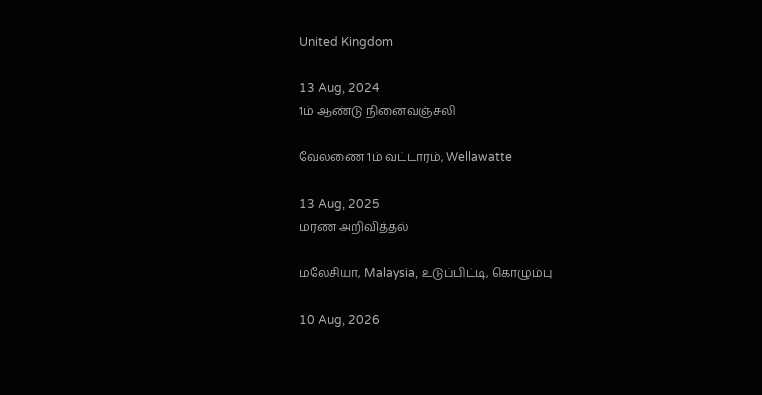United Kingdom

13 Aug, 2024
1ம் ஆண்டு நினைவஞ்சலி

வேலணை 1ம் வட்டாரம், Wellawatte

13 Aug, 2025
மரண அறிவித்தல்

மலேசியா, Malaysia, உடுப்பிட்டி, கொழும்பு

10 Aug, 2026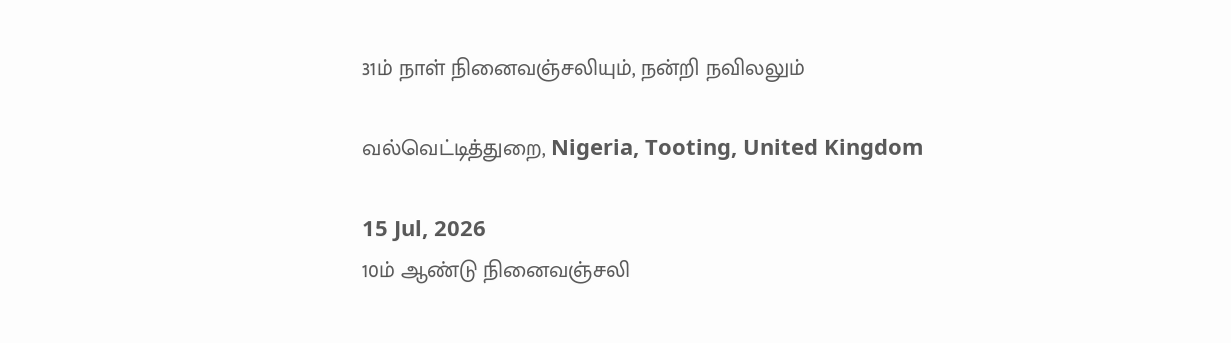31ம் நாள் நினைவஞ்சலியும், நன்றி நவிலலும்

வல்வெட்டித்துறை, Nigeria, Tooting, United Kingdom

15 Jul, 2026
10ம் ஆண்டு நினைவஞ்சலி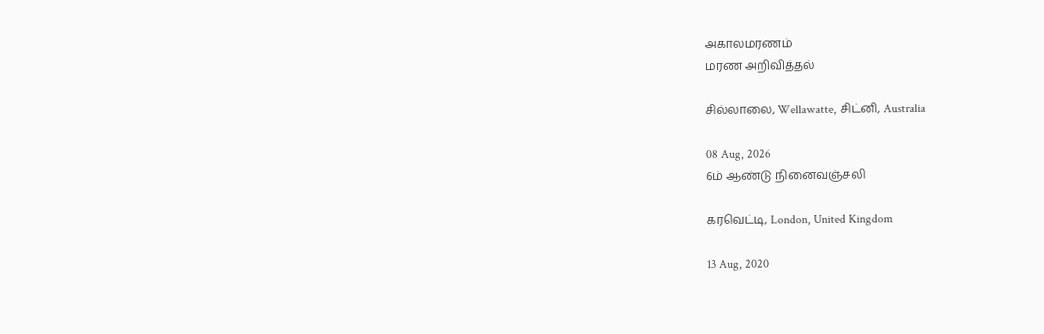அகாலமரணம்
மரண அறிவித்தல்

சில்லாலை, Wellawatte, சிட்னி, Australia

08 Aug, 2026
6ம் ஆண்டு நினைவஞ்சலி

கரவெட்டி, London, United Kingdom

13 Aug, 2020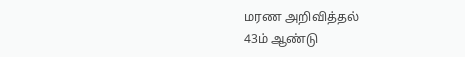மரண அறிவித்தல்
43ம் ஆண்டு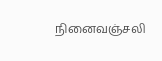நினைவஞ்சலி